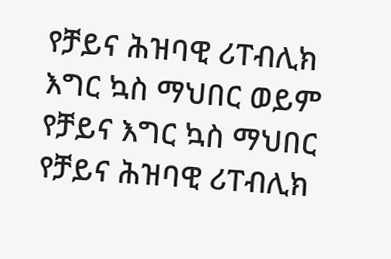የቻይና ሕዝባዊ ሪፐብሊክ እግር ኳስ ማህበር ወይም የቻይና እግር ኳስ ማህበር የቻይና ሕዝባዊ ሪፐብሊክ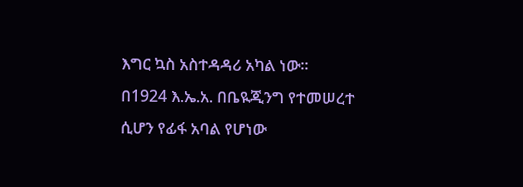እግር ኳስ አስተዳዳሪ አካል ነው። በ1924 እ.ኤ.አ. በቤዪጂንግ የተመሠረተ ሲሆን የፊፋ አባል የሆነው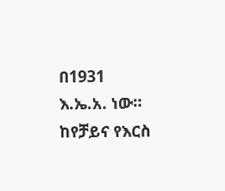በ1931 እ.ኤ.አ. ነው። ከየቻይና የእርስ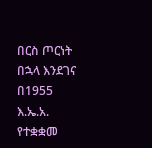በርስ ጦርነት በኋላ እንደገና በ1955 እ.ኤ.አ. የተቋቋመ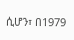ሲሆን፣ በ1979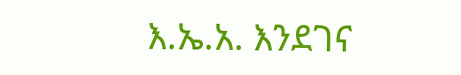እ.ኤ.አ. እንደገና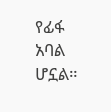የፊፋ አባል ሆኗል።